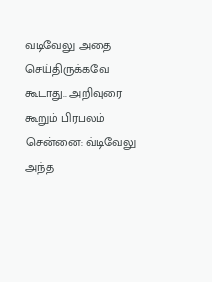வடிவேலு அதை செய்திருக்கவே கூடாது.. அறிவுரை கூறும் பிரபலம்
சென்னை: வ்டிவேலு அந்த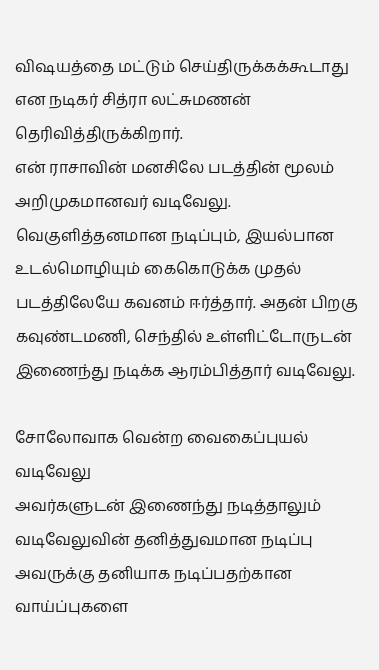விஷயத்தை மட்டும் செய்திருக்கக்கூடாது என நடிகர் சித்ரா லட்சுமணன் தெரிவித்திருக்கிறார்.
என் ராசாவின் மனசிலே படத்தின் மூலம் அறிமுகமானவர் வடிவேலு. வெகுளித்தனமான நடிப்பும், இயல்பான உடல்மொழியும் கைகொடுக்க முதல் படத்திலேயே கவனம் ஈர்த்தார். அதன் பிறகு கவுண்டமணி, செந்தில் உள்ளிட்டோருடன் இணைந்து நடிக்க ஆரம்பித்தார் வடிவேலு.

சோலோவாக வென்ற வைகைப்புயல் வடிவேலு
அவர்களுடன் இணைந்து நடித்தாலும் வடிவேலுவின் தனித்துவமான நடிப்பு அவருக்கு தனியாக நடிப்பதற்கான வாய்ப்புகளை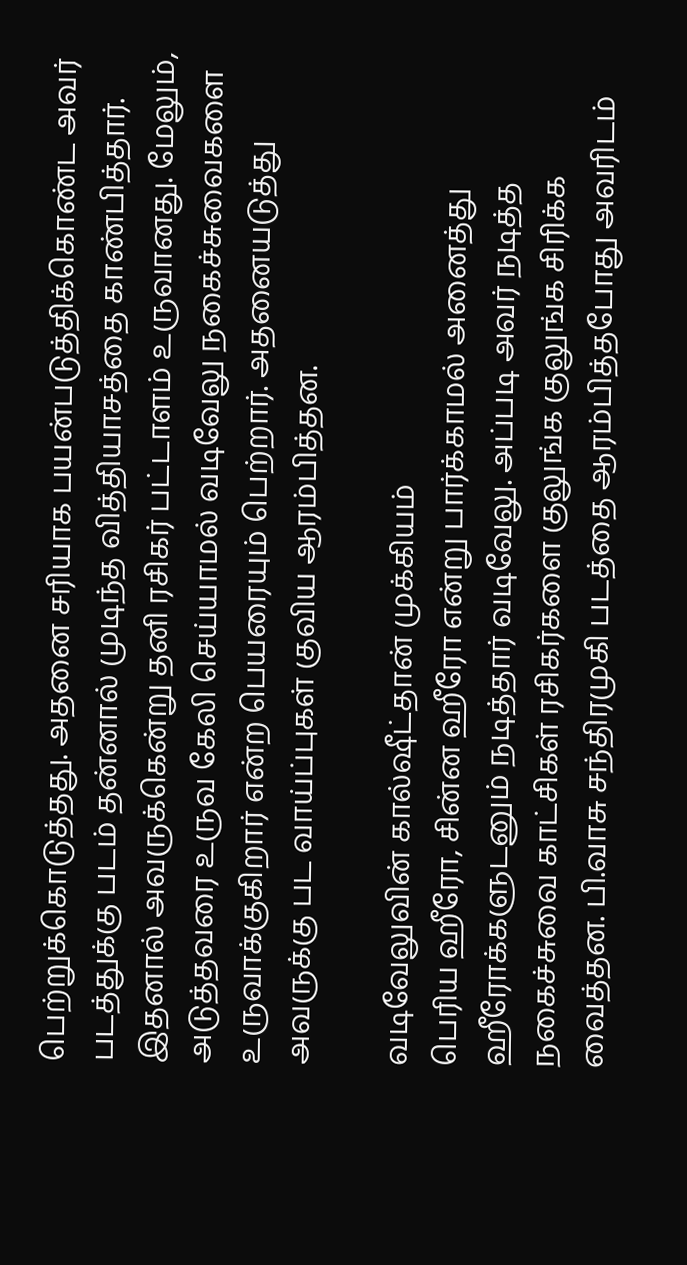பெற்றுக்கொடுத்தது. அதனை சரியாக பயன்படுத்திக்கொண்ட அவர் படத்துக்கு படம் தன்னால் முடிந்த வித்தியாசத்தை காண்பித்தார். இதனால் அவருக்கென்று தனி ரசிகர் பட்டாளம் உருவானது. மேலும், அடுத்தவரை உருவ கேலி செய்யாமல் வடிவேலு நகைச்சுவைகளை உருவாக்குகிறார் என்ற பெயரையும் பெற்றார். அதனையடுத்து அவருக்கு பட வாய்ப்புகள் குவிய ஆரம்பித்தன.

வடிவேலுவின் கால்ஷீட்தான் முக்கியம்
பெரிய ஹீரோ, சின்ன ஹீரோ என்று பார்க்காமல் அனைத்து ஹீரோக்களுடனும் நடித்தார் வடிவேலு. அப்படி அவர் நடித்த நகைச்சுவை காட்சிகள் ரசிகர்களை குலுங்க குலுங்க சிரிக்க வைத்தன. பி.வாசு சந்திரமுகி படத்தை ஆரம்பித்தபோது அவரிடம்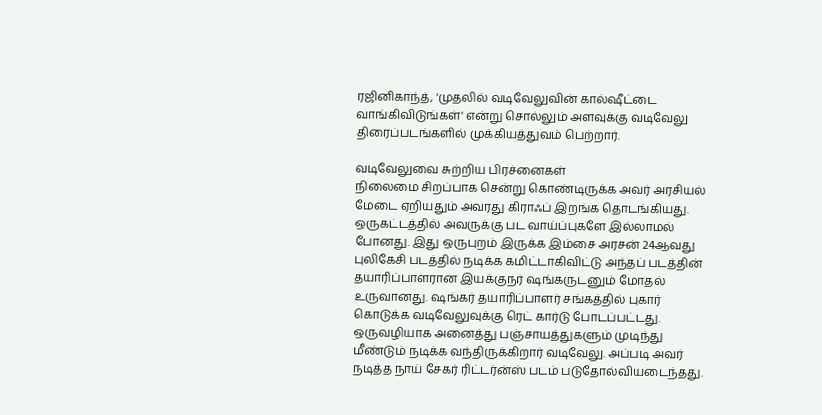ரஜினிகாந்த், 'முதலில் வடிவேலுவின் கால்ஷீட்டை வாங்கிவிடுங்கள்' என்று சொல்லும் அளவுக்கு வடிவேலு திரைப்படங்களில் முக்கியத்துவம் பெற்றார்.

வடிவேலுவை சுற்றிய பிரச்னைகள்
நிலைமை சிறப்பாக சென்று கொண்டிருக்க அவர் அரசியல் மேடை ஏறியதும் அவரது கிராஃப் இறங்க தொடங்கியது. ஒருகட்டத்தில் அவருக்கு பட வாய்ப்புகளே இல்லாமல் போனது. இது ஒருபுறம் இருக்க இம்சை அரசன் 24ஆவது புலிகேசி படத்தில் நடிக்க கமிட்டாகிவிட்டு அந்தப் படத்தின் தயாரிப்பாளரான இயக்குநர் ஷங்கருடனும் மோதல் உருவானது. ஷங்கர் தயாரிப்பாளர் சங்கத்தில் புகார் கொடுக்க வடிவேலுவுக்கு ரெட் கார்டு போடப்பட்டது. ஒருவழியாக அனைத்து பஞ்சாயத்துகளும் முடிந்து மீண்டும் நடிக்க வந்திருக்கிறார் வடிவேலு. அப்படி அவர் நடித்த நாய் சேகர் ரிட்டர்ன்ஸ் படம் படுதோல்வியடைந்தது.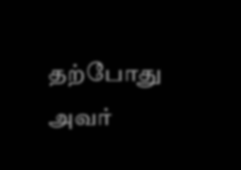தற்போது அவர்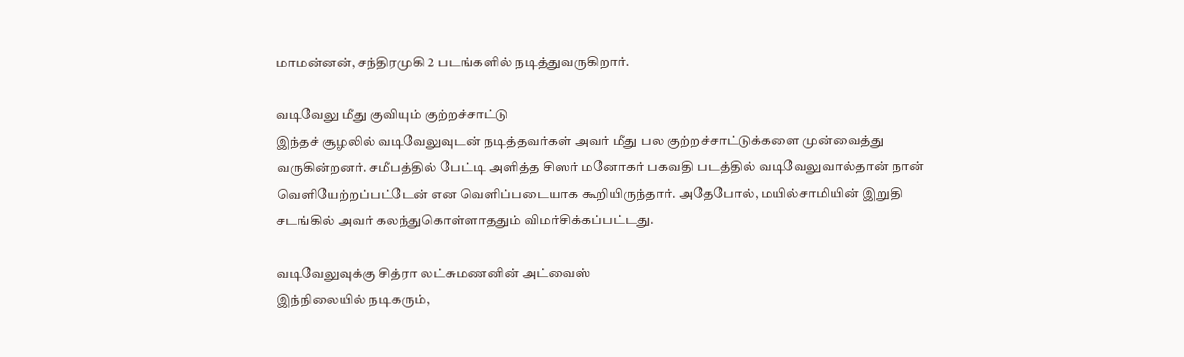மாமன்னன், சந்திரமுகி 2 படங்களில் நடித்துவருகிறார்.

வடிவேலு மீது குவியும் குற்றச்சாட்டு
இந்தச் சூழலில் வடிவேலுவுடன் நடித்தவர்கள் அவர் மீது பல குற்றச்சாட்டுக்களை முன்வைத்து வருகின்றனர். சமீபத்தில் பேட்டி அளித்த சிஸர் மனோகர் பகவதி படத்தில் வடிவேலுவால்தான் நான் வெளியேற்றப்பட்டேன் என வெளிப்படையாக கூறியிருந்தார். அதேபோல், மயில்சாமியின் இறுதி சடங்கில் அவர் கலந்துகொள்ளாததும் விமர்சிக்கப்பட்டது.

வடிவேலுவுக்கு சித்ரா லட்சுமணனின் அட்வைஸ்
இந்நிலையில் நடிகரும்,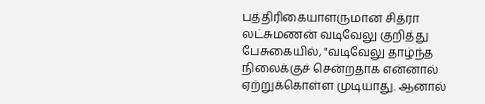பத்திரிகையாளருமான சித்ரா லட்சுமணன் வடிவேலு குறித்து பேசுகையில், "வடிவேலு தாழ்ந்த நிலைக்குச் சென்றதாக என்னால் ஏற்றுக்கொள்ள முடியாது. ஆனால்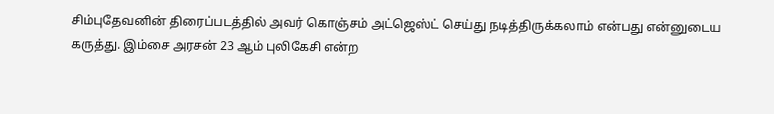சிம்புதேவனின் திரைப்படத்தில் அவர் கொஞ்சம் அட்ஜெஸ்ட் செய்து நடித்திருக்கலாம் என்பது என்னுடைய கருத்து. இம்சை அரசன் 23 ஆம் புலிகேசி என்ற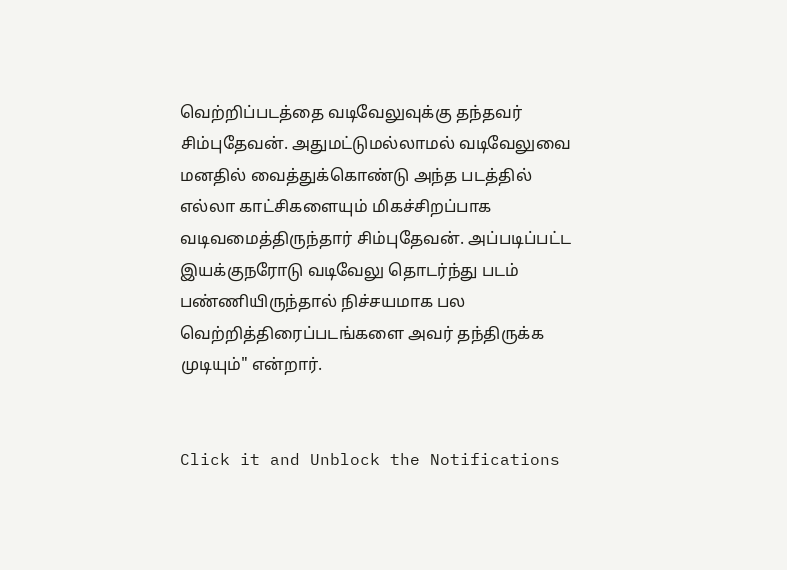வெற்றிப்படத்தை வடிவேலுவுக்கு தந்தவர் சிம்புதேவன். அதுமட்டுமல்லாமல் வடிவேலுவை மனதில் வைத்துக்கொண்டு அந்த படத்தில் எல்லா காட்சிகளையும் மிகச்சிறப்பாக வடிவமைத்திருந்தார் சிம்புதேவன். அப்படிப்பட்ட இயக்குநரோடு வடிவேலு தொடர்ந்து படம் பண்ணியிருந்தால் நிச்சயமாக பல வெற்றித்திரைப்படங்களை அவர் தந்திருக்க முடியும்" என்றார்.


Click it and Unblock the Notifications